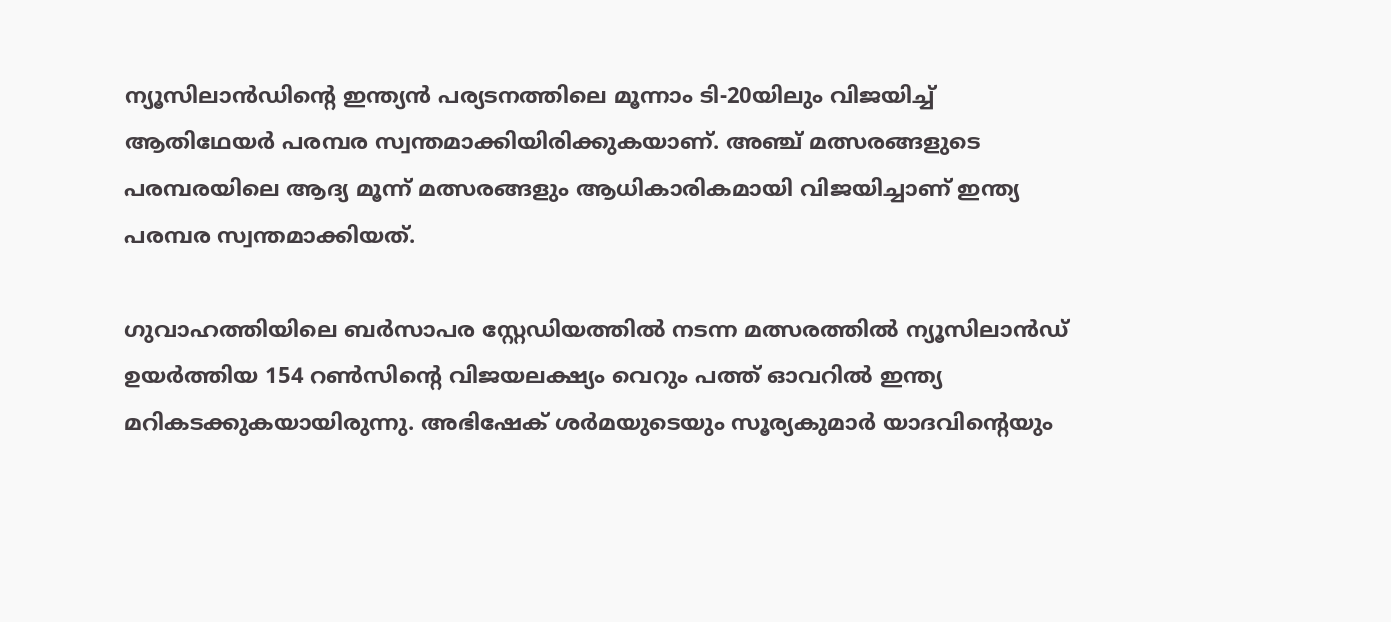ന്യൂസിലാന്‍ഡിന്റെ ഇന്ത്യന്‍ പര്യടനത്തിലെ മൂന്നാം ടി-20യിലും വിജയിച്ച് ആതിഥേയര്‍ പരമ്പര സ്വന്തമാക്കിയിരിക്കുകയാണ്. അഞ്ച് മത്സരങ്ങളുടെ പരമ്പരയിലെ ആദ്യ മൂന്ന് മത്സരങ്ങളും ആധികാരികമായി വിജയിച്ചാണ് ഇന്ത്യ പരമ്പര സ്വന്തമാക്കിയത്.

ഗുവാഹത്തിയിലെ ബര്‍സാപര സ്റ്റേഡിയത്തില്‍ നടന്ന മത്സരത്തില്‍ ന്യൂസിലാന്‍ഡ് ഉയര്‍ത്തിയ 154 റണ്‍സിന്റെ വിജയലക്ഷ്യം വെറും പത്ത് ഓവറില്‍ ഇന്ത്യ മറികടക്കുകയായിരുന്നു. അഭിഷേക് ശര്‍മയുടെയും സൂര്യകുമാര്‍ യാദവിന്റെയും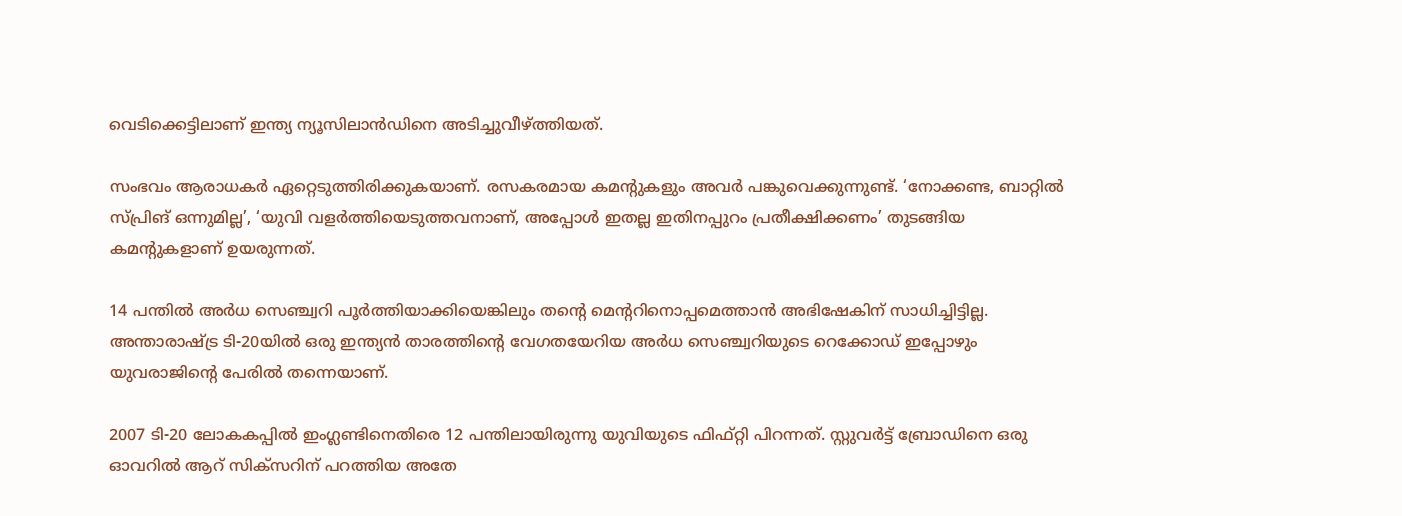വെടിക്കെട്ടിലാണ് ഇന്ത്യ ന്യൂസിലാന്‍ഡിനെ അടിച്ചുവീഴ്ത്തിയത്.

സംഭവം ആരാധകര്‍ ഏറ്റെടുത്തിരിക്കുകയാണ്. രസകരമായ കമന്റുകളും അവര്‍ പങ്കുവെക്കുന്നുണ്ട്. ‘നോക്കണ്ട, ബാറ്റില്‍ സ്പ്രിങ് ഒന്നുമില്ല’, ‘യുവി വളര്‍ത്തിയെടുത്തവനാണ്, അപ്പോള്‍ ഇതല്ല ഇതിനപ്പുറം പ്രതീക്ഷിക്കണം’ തുടങ്ങിയ കമന്റുകളാണ് ഉയരുന്നത്.

14 പന്തില്‍ അര്‍ധ സെഞ്ച്വറി പൂര്‍ത്തിയാക്കിയെങ്കിലും തന്റെ മെന്ററിനൊപ്പമെത്താന്‍ അഭിഷേകിന് സാധിച്ചിട്ടില്ല. അന്താരാഷ്ട്ര ടി-20യില്‍ ഒരു ഇന്ത്യന്‍ താരത്തിന്റെ വേഗതയേറിയ അര്‍ധ സെഞ്ച്വറിയുടെ റെക്കോഡ് ഇപ്പോഴും യുവരാജിന്റെ പേരില്‍ തന്നെയാണ്.

2007 ടി-20 ലോകകപ്പില്‍ ഇംഗ്ലണ്ടിനെതിരെ 12 പന്തിലായിരുന്നു യുവിയുടെ ഫിഫ്റ്റി പിറന്നത്. സ്റ്റുവര്‍ട്ട് ബ്രോഡിനെ ഒരു ഓവറില്‍ ആറ് സിക്‌സറിന് പറത്തിയ അതേ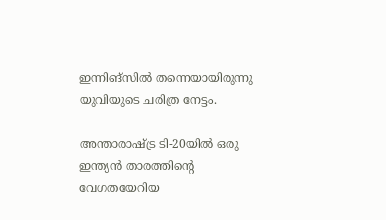ഇന്നിങ്‌സില്‍ തന്നെയായിരുന്നു യുവിയുടെ ചരിത്ര നേട്ടം.

അന്താരാഷ്ട്ര ടി-20യില്‍ ഒരു ഇന്ത്യന്‍ താരത്തിന്റെ വേഗതയേറിയ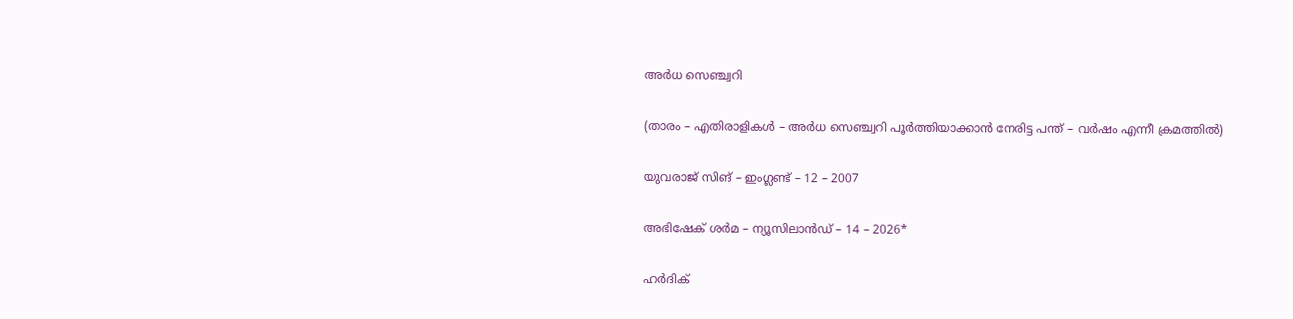അര്‍ധ സെഞ്ച്വറി

(താരം – എതിരാളികള്‍ – അര്‍ധ സെഞ്ച്വറി പൂര്‍ത്തിയാക്കാന്‍ നേരിട്ട പന്ത് – വര്‍ഷം എന്നീ ക്രമത്തില്‍)

യുവരാജ് സിങ് – ഇംഗ്ലണ്ട് – 12 – 2007

അഭിഷേക് ശര്‍മ – ന്യൂസിലാന്‍ഡ് – 14 – 2026*

ഹര്‍ദിക്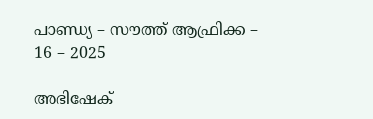പാണ്ഡ്യ – സൗത്ത് ആഫ്രിക്ക – 16 – 2025

അഭിഷേക്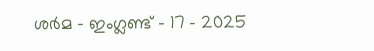ശര്‍മ – ഇംഗ്ലണ്ട് – 17 – 2025